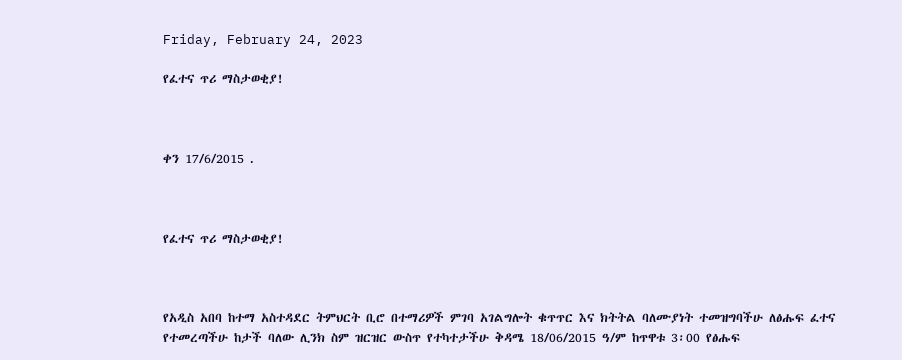Friday, February 24, 2023

የፈተና ጥሪ ማስታወቂያ!



ቀን 17/6/2015 .



የፈተና ጥሪ ማስታወቂያ!



የአዲስ አበባ ከተማ አስተዳደር ትምህርት ቢሮ በተማሪዎች ምገባ አገልግሎት ቁጥጥር እና ክትትል ባለሙያነት ተመዝግባችሁ ለፅሑፍ ፈተና የተመረጣችሁ ከታች ባለው ሊንክ ስም ዝርዝር ውስጥ የተካተታችሁ ቅዳሜ 18/06/2015 ዓ/ም ከጥዋቱ 3፡00 የፅሑፍ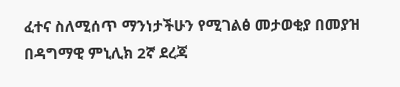ፈተና ስለሚሰጥ ማንነታችሁን የሚገልፅ መታወቂያ በመያዝ  በዳግማዊ ምኒሊክ 2ኛ ደረጃ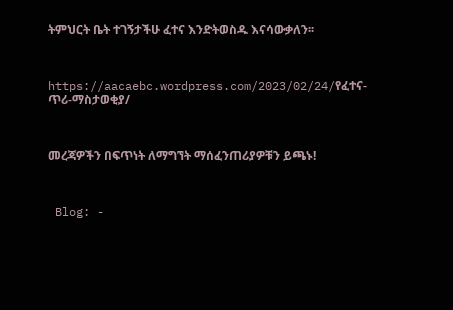ትምህርት ቤት ተገኝታችሁ ፈተና እንድትወስዱ እናሳውቃለን፡፡



https://aacaebc.wordpress.com/2023/02/24/የፈተና-ጥሪ-ማስታወቂያ/



መረጃዎችን በፍጥነት ለማግኘት ማሰፈንጠሪያዎቹን ይጫኑ!



 Blog: -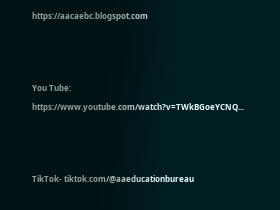https://aacaebc.blogspot.com



You Tube: https://www.youtube.com/watch?v=TWkBGoeYCNQ...



TikTok- tiktok.com/@aaeducationbureau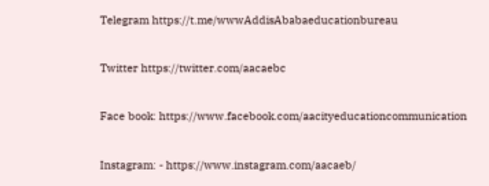Telegram https://t.me/wwwAddisAbabaeducationbureau



Twitter https://twitter.com/aacaebc



Face book: https://www.facebook.com/aacityeducationcommunication



Instagram: - https://www.instagram.com/aacaeb/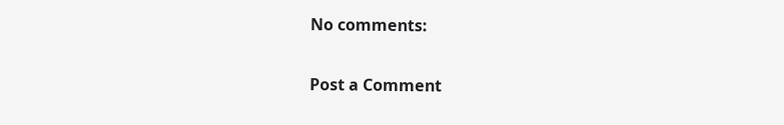No comments:

Post a Comment